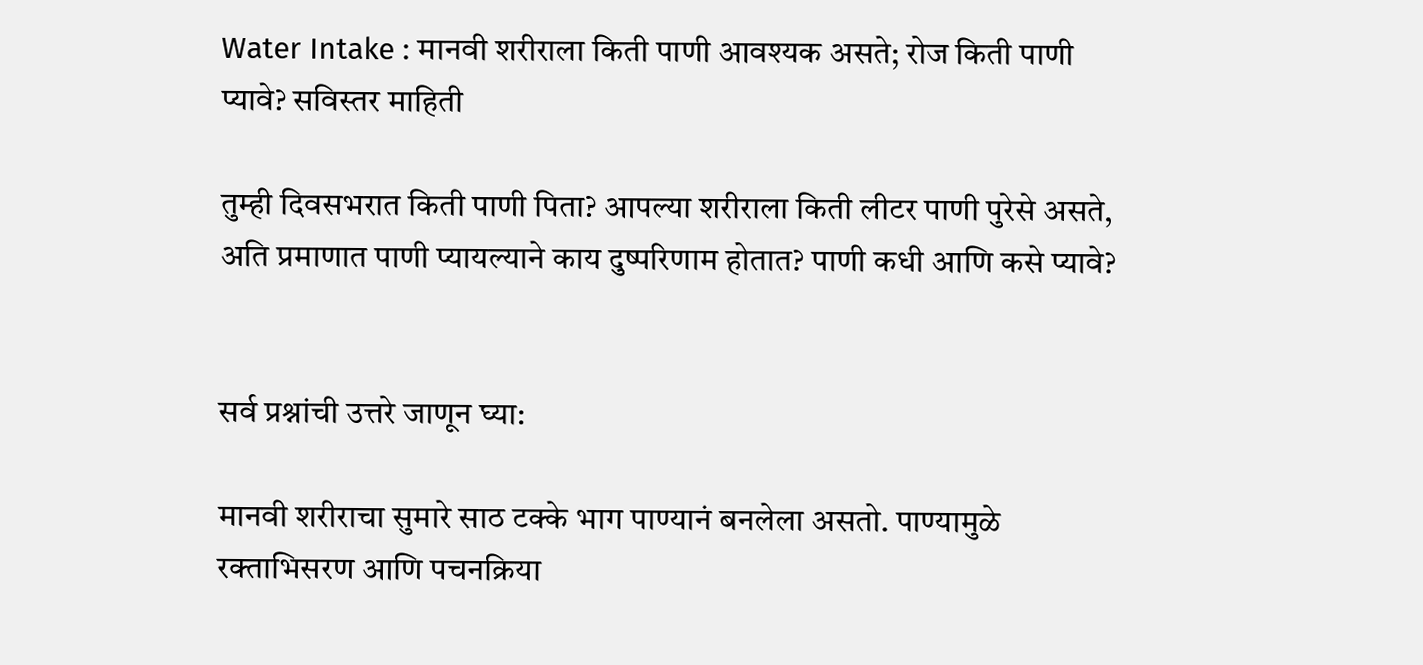Water Intake : मानवी शरीराला किती पाणी आवश्यक असते; रोज किती पाणी प्यावे? सविस्तर माहिती

तुम्ही दिवसभरात किती पाणी पिता? आपल्या शरीराला किती लीटर पाणी पुरेसे असते, अति प्रमाणात पाणी प्यायल्याने काय दुष्परिणाम होतात? पाणी कधी आणि कसे प्यावे?


सर्व प्रश्नांची उत्तरे जाणून घ्या:

मानवी शरीराचा सुमारे साठ टक्के भाग पाण्यानं बनलेला असतो. पाण्यामुळे रक्ताभिसरण आणि पचनक्रिया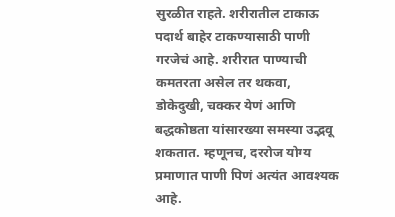सुरळीत राहते. शरीरातील टाकाऊ पदार्थ बाहेर टाकण्यासाठी पाणी गरजेचं आहे. शरीरात पाण्याची कमतरता असेल तर थकवा, डोकेदुखी, चक्कर येणं आणि बद्धकोष्ठता यांसारख्या समस्या उद्भवू शकतात. म्हणूनच, दररोज योग्य प्रमाणात पाणी पिणं अत्यंत आवश्यक आहे.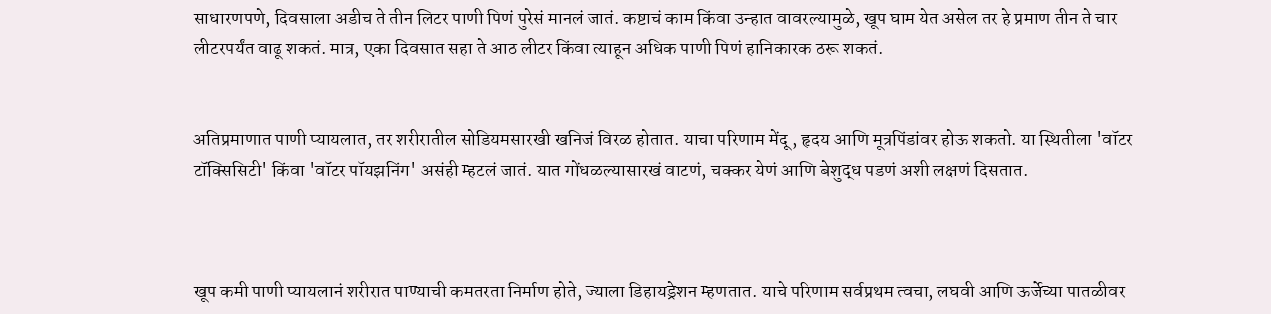साधारणपणे, दिवसाला अडीच ते तीन लिटर पाणी पिणं पुरेसं मानलं जातं. कष्टाचं काम किंवा उन्हात वावरल्यामुळे, खूप घाम येत असेल तर हे प्रमाण तीन ते चार लीटरपर्यंत वाढू शकतं. मात्र, एका दिवसात सहा ते आठ लीटर किंवा त्याहून अधिक पाणी पिणं हानिकारक ठरू शकतं.


अतिप्रमाणात पाणी प्यायलात, तर शरीरातील सोडियमसारखी खनिजं विरळ होतात. याचा परिणाम मेंदू, हृदय आणि मूत्रपिंडांवर होऊ शकतो. या स्थितीला 'वॉटर टॉक्सिसिटी' किंवा 'वॉटर पॉयझनिंग' असंही म्हटलं जातं. यात गोंधळल्यासारखं वाटणं, चक्कर येणं आणि बेशुद्ध पडणं अशी लक्षणं दिसतात.



खूप कमी पाणी प्यायलानं शरीरात पाण्याची कमतरता निर्माण होते, ज्याला डिहायड्रेशन म्हणतात. याचे परिणाम सर्वप्रथम त्वचा, लघवी आणि ऊर्जेच्या पातळीवर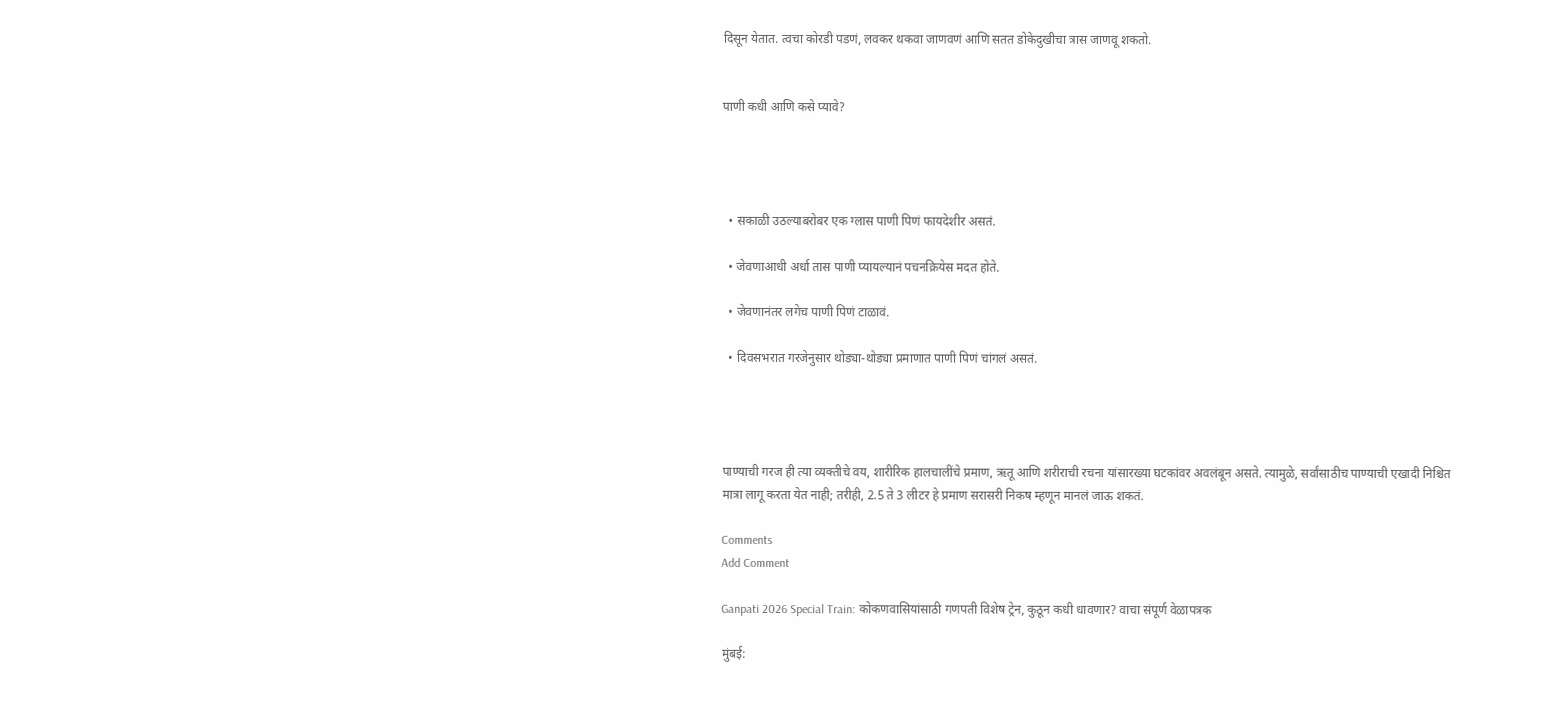दिसून येतात. त्वचा कोरडी पडणं, लवकर थकवा जाणवणं आणि सतत डोकेदुखीचा त्रास जाणवू शकतो.


पाणी कधी आणि कसे प्यावे?




  • सकाळी उठल्याबरोबर एक ग्लास पाणी पिणं फायदेशीर असतं.

  • जेवणाआधी अर्धा तास पाणी प्यायल्यानं पचनक्रियेस मदत होते.

  • जेवणानंतर लगेच पाणी पिणं टाळावं.

  • दिवसभरात गरजेनुसार थोड्या-थोड्या प्रमाणात पाणी पिणं चांगलं असतं.




पाण्याची गरज ही त्या व्यक्तीचे वय, शारीरिक हालचालींचे प्रमाण, ऋतू आणि शरीराची रचना यांसारख्या घटकांवर अवलंबून असते. त्यामुळे, सर्वांसाठीच पाण्याची एखादी निश्चित मात्रा लागू करता येत नाही; तरीही, 2.5 ते 3 लीटर हे प्रमाण सरासरी निकष म्हणून मानलं जाऊ शकतं.

Comments
Add Comment

Ganpati 2026 Special Train: कोकणवासियांसाठी गणपती विशेष ट्रेन, कुठून कधी धावणार? वाचा संपूर्ण वेळापत्रक

मुंबई: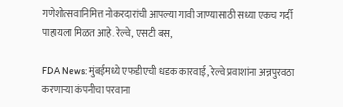गणेशोत्सवानिमित्त नोकरदारांची आपल्या गावी जाण्यासाठी सध्या एकच गर्दी पाहायला मिळत आहे. रेल्वे, एसटी बस,

FDA News: मुंबईमध्ये एफडीएची धडक कारवाई, रेल्वे प्रवाशांना अन्नपुरवठा करणाऱ्या कंपनीचा परवाना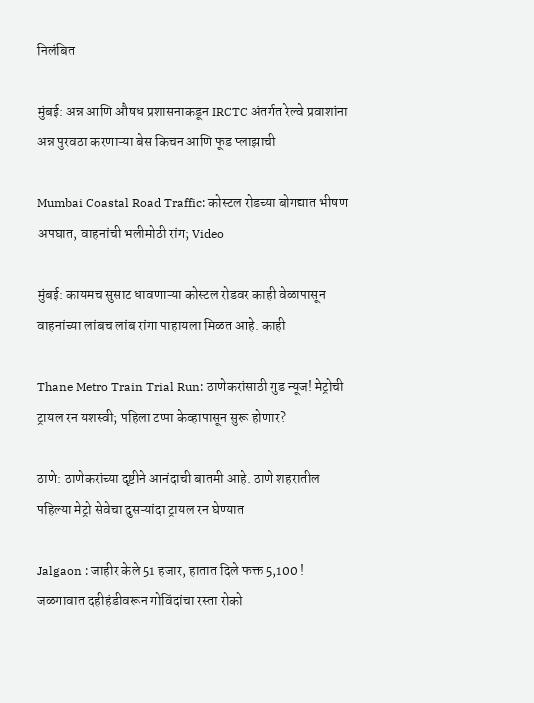निलंबित

मुंबई: अन्न आणि औषध प्रशासनाकडून IRCTC अंतर्गत रेल्वे प्रवाशांना अन्न पुरवठा करणाऱ्या बेस किचन आणि फूड प्लाझाची

Mumbai Coastal Road Traffic: कोस्टल रोडच्या बोगद्यात भीषण अपघात, वाहनांची भलीमोठी रांग; Video

मुंबई: कायमच सुसाट धावणाऱ्या कोस्टल रोडवर काही वेळापासून वाहनांच्या लांबच लांब रांगा पाहायला मिळत आहे. काही

Thane Metro Train Trial Run: ठाणेकरांसाठी गुड न्यूज! मेट्रोची ट्रायल रन यशस्वी; पहिला टप्पा केव्हापासून सुरू होणार?

ठाणे: ठाणेकरांच्या दृष्टीने आनंदाची बातमी आहे. ठाणे शहरातील पहिल्या मेट्रो सेवेचा दुसऱ्यांदा ट्रायल रन घेण्यात

Jalgaon : जाहीर केले 51 हजार, हातात दिले फक्त 5,100 ! जळगावात दहीहंडीवरून गोविंदांचा रस्ता रोको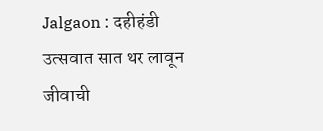Jalgaon : दहीहंडी उत्सवात सात थर लावून जीवाची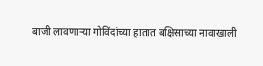बाजी लावणाऱ्या गोविंदांच्या हातात बक्षिसाच्या नावाखाली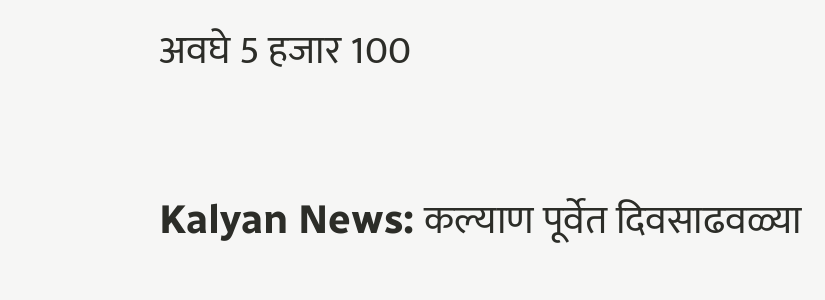अवघे 5 हजार 100

Kalyan News: कल्याण पूर्वेत दिवसाढवळ्या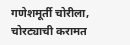गणेशमूर्ती चोरीला, चोरट्याची करामत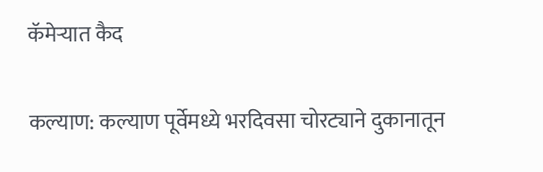कॅमेऱ्यात कैद

कल्याण: कल्याण पूर्वेमध्ये भरदिवसा चोरट्याने दुकानातून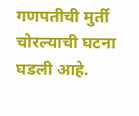गणपतीची मुर्ती चोरल्याची घटना घडली आहे.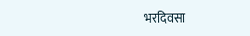भरदिवसा